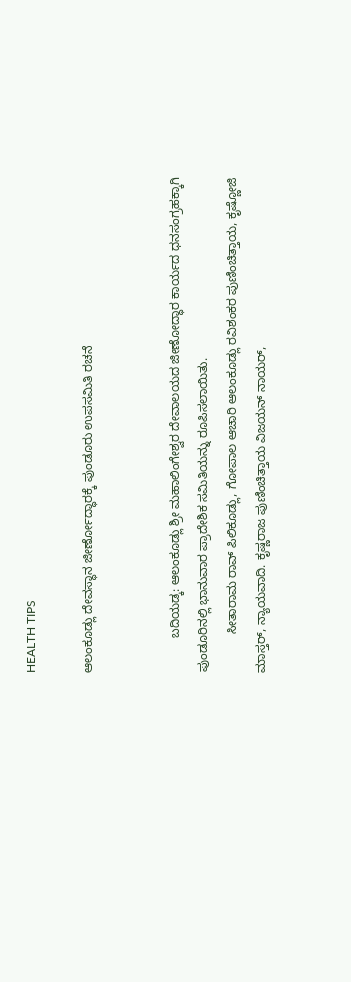HEALTH TIPS

ಆಲಂಕೂಡ್ಲು ದೇವಸ್ಥಾನ ಜೀರ್ಣೋದ್ಧಾರಕ್ಕೆ ಪುಂಡೂರು ಉಪಸಮಿತಿ ರಚನೆ


          ಬದಿಯಡ್ಕ: ಆಲಂಕೂಡ್ಲು ಶ್ರೀ ಮಹಾಲಿಂಗೇಶ್ವರ ದೇವಾಲಯದ ಜೀಣೋದ್ಧಾರ ಕಾರ್ಯದ ಧನಸಂಗ್ರಹಕ್ಕಾಗಿ ಪುಂಡೂರಿನಲ್ಲಿ ಭಾನುವಾರ ಪ್ರಾದೇಶಿಕ ಸಮಿತಿಯನ್ನು ರೂಪಿಸಲಾಯಿತು.
           ಸೀತಾರಾಮ ರಾವ್ ಪಿಲಿಕೂಡ್ಲು, ಗೋಪಾಲ ಆಚಾರಿ ಆಲಂಕೂಡ್ಲು ರವಿಶಂಕರ ಪುಣಿಂಚಿತ್ತಾಯ, ಕೃಷ್ಣೋಜಿ ಮಾಸ್ತರ್, ನ್ಯಾಯವಾದಿ. ಕೃಷ್ಣರಾಜ ಪುಣಿಂಚಿತ್ತಾಯ ವಿಜಯನ್ ನಾಯರ್,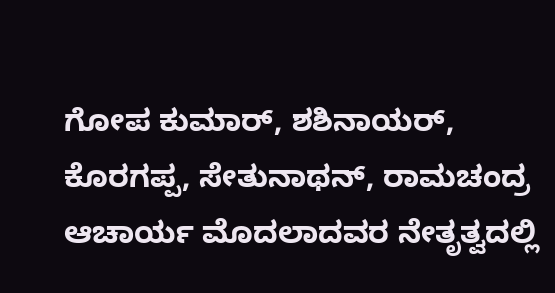ಗೋಪ ಕುಮಾರ್, ಶಶಿನಾಯರ್, ಕೊರಗಪ್ಪ, ಸೇತುನಾಥನ್, ರಾಮಚಂದ್ರ ಆಚಾರ್ಯ ಮೊದಲಾದವರ ನೇತೃತ್ವದಲ್ಲಿ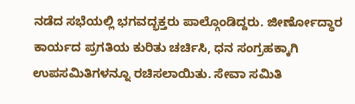ನಡೆದ ಸಭೆಯಲ್ಲಿ ಭಗವದ್ಭಕ್ತರು ಪಾಲ್ಗೊಂಡಿದ್ದರು. ಜೀರ್ಣೋದ್ಧಾರ ಕಾರ್ಯದ ಪ್ರಗತಿಯ ಕುರಿತು ಚರ್ಚಿಸಿ, ಧನ ಸಂಗ್ರಹಕ್ಕಾಗಿ ಉಪಸಮಿತಿಗಳನ್ನೂ ರಚಿಸಲಾಯಿತು. ಸೇವಾ ಸಮಿತಿ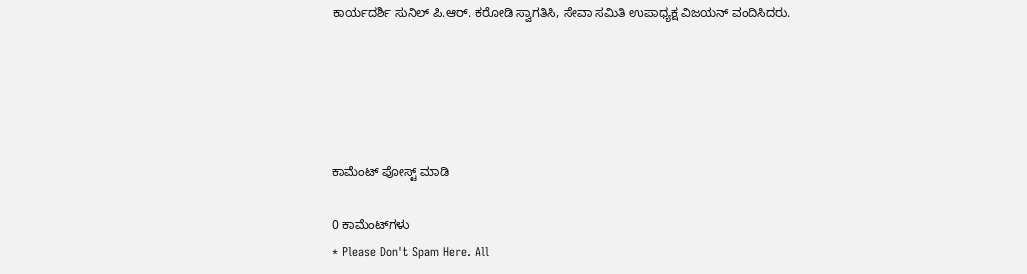ಕಾರ್ಯದರ್ಶಿ ಸುನಿಲ್ ಪಿ.ಆರ್. ಕರೋಡಿ ಸ್ವಾಗತಿಸಿ, ಸೇವಾ ಸಮಿತಿ ಉಪಾಧ್ಯಕ್ಷ ವಿಜಯನ್ ವಂದಿಸಿದರು.





ಕಾಮೆಂಟ್‌‌ ಪೋಸ್ಟ್‌ ಮಾಡಿ

0 ಕಾಮೆಂಟ್‌ಗಳು
* Please Don't Spam Here. All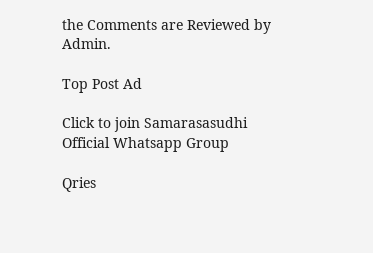the Comments are Reviewed by Admin.

Top Post Ad

Click to join Samarasasudhi Official Whatsapp Group

Qries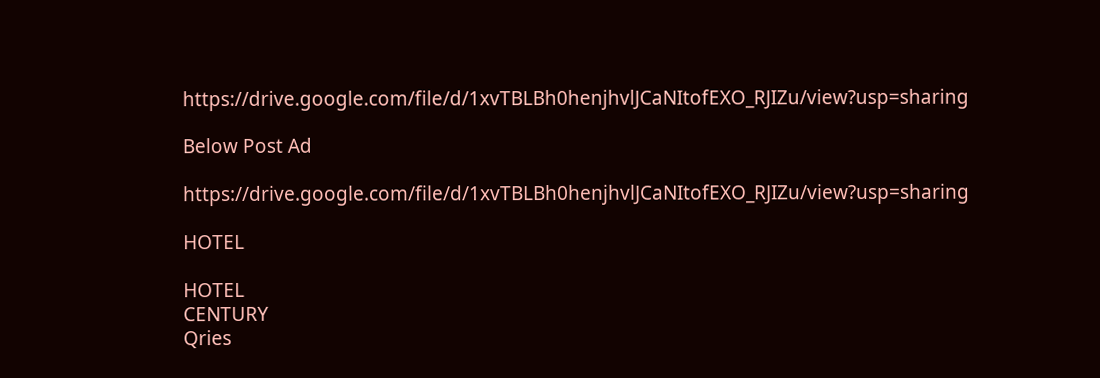https://drive.google.com/file/d/1xvTBLBh0henjhvlJCaNItofEXO_RJIZu/view?usp=sharing

Below Post Ad

https://drive.google.com/file/d/1xvTBLBh0henjhvlJCaNItofEXO_RJIZu/view?usp=sharing

HOTEL

HOTEL
CENTURY
Qries